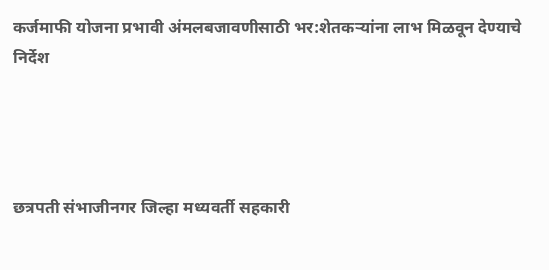कर्जमाफी योजना प्रभावी अंमलबजावणीसाठी भर:शेतकऱ्यांना लाभ मिळवून देण्याचे निर्देश




छत्रपती संभाजीनगर जिल्हा मध्यवर्ती सहकारी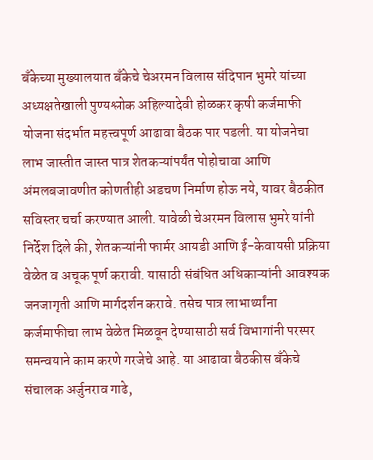बँकेच्या मुख्यालयात बँकेचे चेअरमन विलास संदिपान भुमरे यांच्या अध्यक्षतेखाली पुण्यश्लोक अहिल्यादेवी होळकर कृषी कर्जमाफी योजना संदर्भात महत्त्वपूर्ण आढावा बैठक पार पडली. या योजनेचा लाभ जास्तीत जास्त पात्र शेतकऱ्यांपर्यंत पोहोचावा आणि अंमलबजावणीत कोणतीही अडचण निर्माण होऊ नये, यावर बैठकीत सविस्तर चर्चा करण्यात आली. यावेळी चेअरमन विलास भुमरे यांनी निर्देश दिले की, शेतकऱ्यांनी फार्मर आयडी आणि ई-केवायसी प्रक्रिया वेळेत व अचूक पूर्ण करावी. यासाठी संबंधित अधिकाऱ्यांनी आवश्यक जनजागृती आणि मार्गदर्शन करावे. तसेच पात्र लाभार्थ्यांना कर्जमाफीचा लाभ वेळेत मिळवून देण्यासाठी सर्व विभागांनी परस्पर समन्वयाने काम करणे गरजेचे आहे. या आढावा बैठकीस बँकेचे संचालक अर्जुनराव गाढे,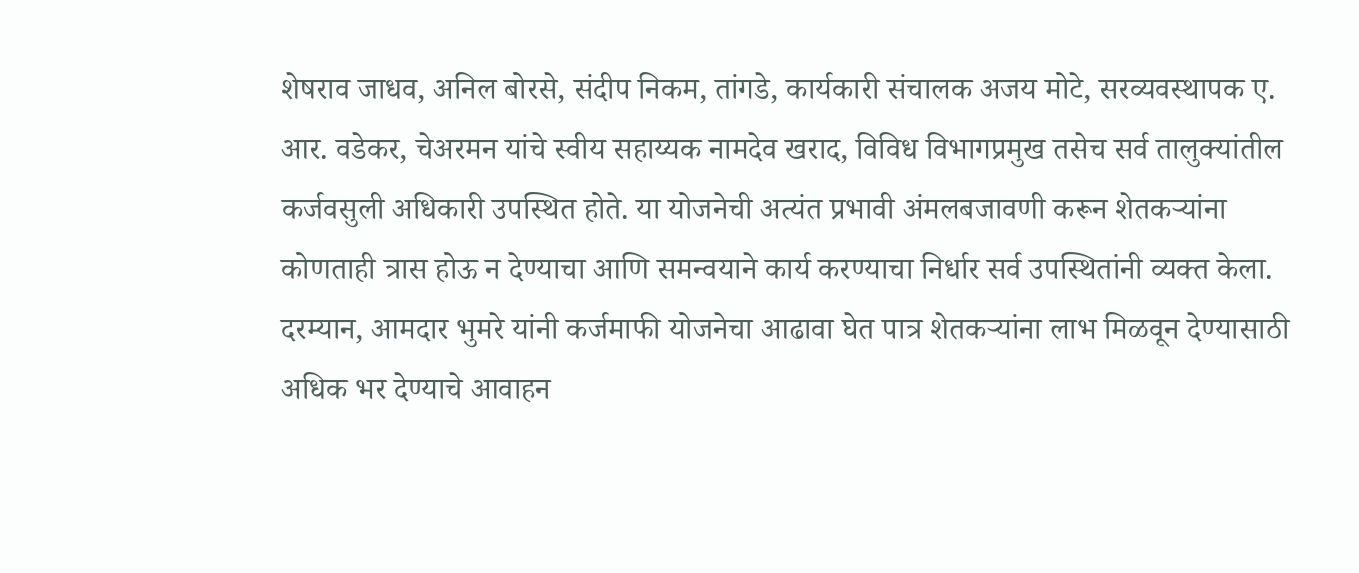शेषराव जाधव, अनिल बोरसे, संदीप निकम, तांगडे, कार्यकारी संचालक अजय मोटे, सरव्यवस्थापक ए. आर. वडेकर, चेअरमन यांचे स्वीय सहाय्यक नामदेव खराद, विविध विभागप्रमुख तसेच सर्व तालुक्यांतील कर्जवसुली अधिकारी उपस्थित होते. या योजनेची अत्यंत प्रभावी अंमलबजावणी करून शेतकऱ्यांना कोणताही त्रास होऊ न देण्याचा आणि समन्वयाने कार्य करण्याचा निर्धार सर्व उपस्थितांनी व्यक्त केला. दरम्यान, आमदार भुमरे यांनी कर्जमाफी योजनेचा आढावा घेत पात्र शेतकऱ्यांना लाभ मिळवून देण्यासाठी अधिक भर देण्याचे आवाहन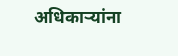अधिकाऱ्यांना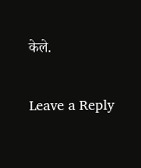केले.

Leave a Reply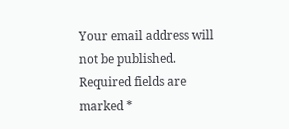Your email address will not be published. Required fields are marked *